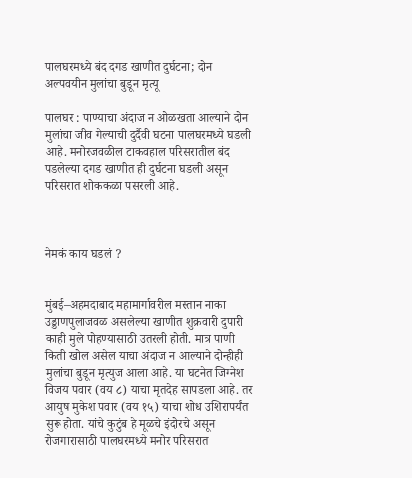पालघरमध्ये बंद दगड खाणीत दुर्घटना; दोन अल्पवयीन मुलांचा बुडून मृत्यू

पालघर : पाण्याचा अंदाज न ओळखता आल्याने दोन मुलांचा जीव गेल्याची दुर्दैवी घटना पालघरमध्ये घडली आहे. मनोरजवळील टाकवहाल परिसरातील बंद पडलेल्या दगड खाणीत ही दुर्घटना घडली असून परिसरात शोककळा पसरली आहे.



नेमकं काय घडलं ?


मुंबई–अहमदाबाद महामार्गावरील मस्तान नाका उड्डाणपुलाजवळ असलेल्या खाणीत शुक्रवारी दुपारी काही मुले पोहण्यासाठी उतरली होती. मात्र पाणी किती खोल असेल याचा अंदाज न आल्याने दोन्हीही मुलांचा बुडून मृत्युज आला आहे. या घटनेत जिग्नेश विजय पवार (वय ८) याचा मृतदेह सापडला आहे. तर आयुष मुकेश पवार (वय १५) याचा शोध उशिरापर्यंत सुरू होता. यांचे कुटुंब हे मूळचे इंदोरचे असून रोजगारासाठी पालघरमध्ये मनोर परिसरात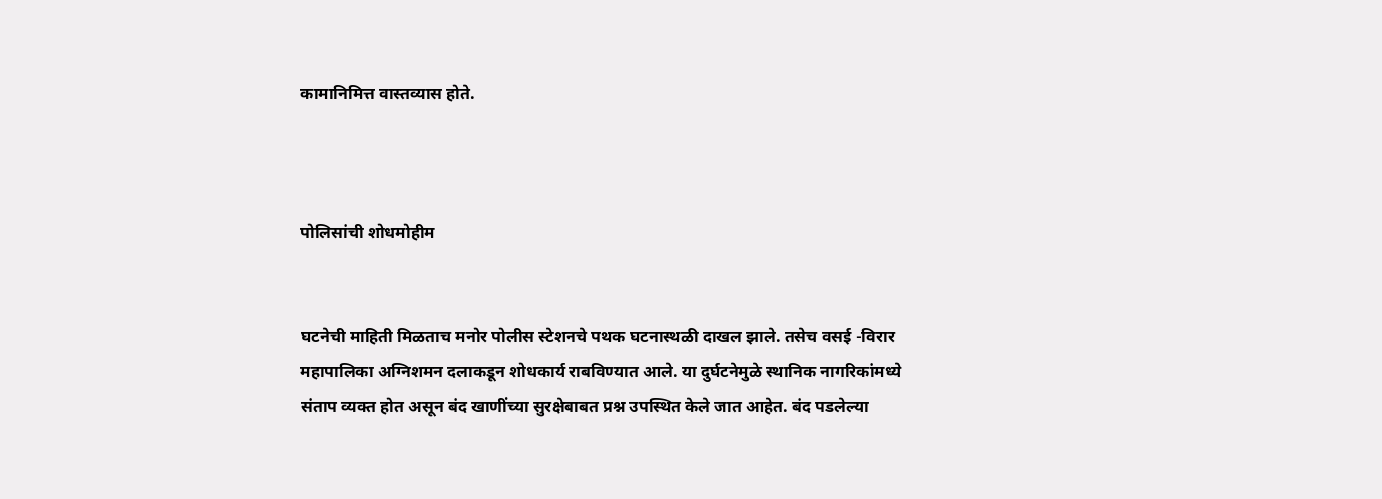कामानिमित्त वास्तव्यास होते.



पोलिसांची शोधमोहीम


घटनेची माहिती मिळताच मनोर पोलीस स्टेशनचे पथक घटनास्थळी दाखल झाले. तसेच वसई -विरार महापालिका अग्निशमन दलाकडून शोधकार्य राबविण्यात आले. या दुर्घटनेमुळे स्थानिक नागरिकांमध्ये संताप व्यक्त होत असून बंद खाणींच्या सुरक्षेबाबत प्रश्न उपस्थित केले जात आहेत. बंद पडलेल्या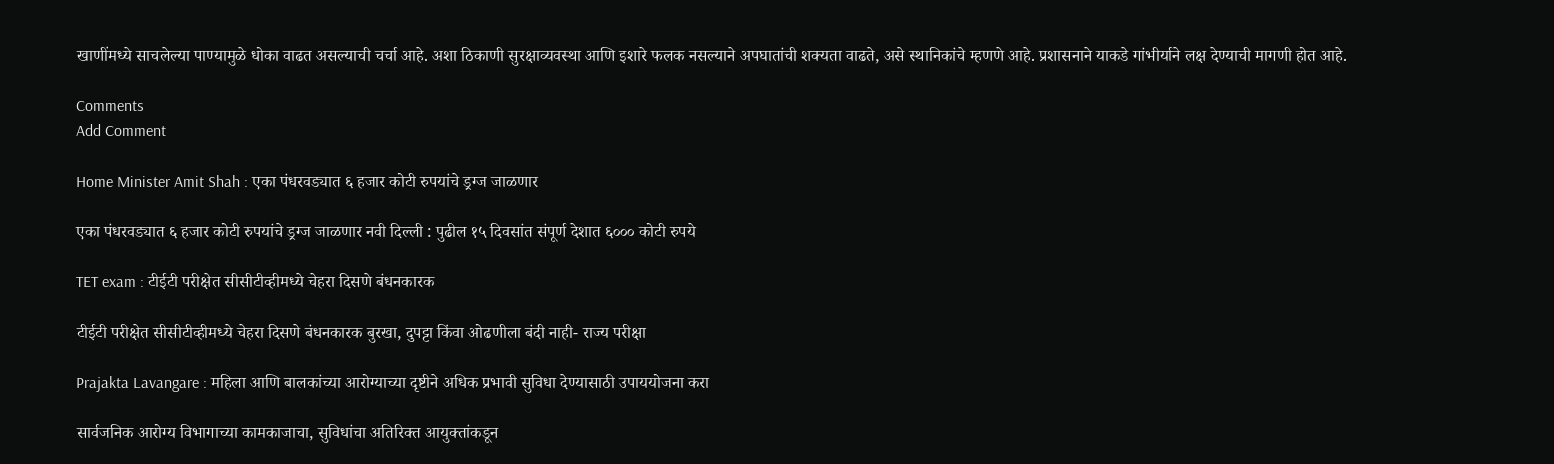खाणींमध्ये साचलेल्या पाण्यामुळे धोका वाढत असल्याची चर्चा आहे. अशा ठिकाणी सुरक्षाव्यवस्था आणि इशारे फलक नसल्याने अपघातांची शक्यता वाढते, असे स्थानिकांचे म्हणणे आहे. प्रशासनाने याकडे गांभीर्याने लक्ष देण्याची मागणी होत आहे.

Comments
Add Comment

Home Minister Amit Shah : एका पंधरवड्यात ६ हजार कोटी रुपयांचे ड्रग्ज जाळणार

एका पंधरवड्यात ६ हजार कोटी रुपयांचे ड्रग्ज जाळणार नवी दिल्ली : पुढील १५ दिवसांत संपूर्ण देशात ६००० कोटी रुपये

TET exam : टीईटी परीक्षेत सीसीटीव्हीमध्ये चेहरा दिसणे बंधनकारक

टीईटी परीक्षेत सीसीटीव्हीमध्ये चेहरा दिसणे बंधनकारक बुरखा, दुपट्टा किंवा ओढणीला बंदी नाही- राज्य परीक्षा

Prajakta Lavangare : महिला आणि बालकांच्या आरोग्याच्या दृष्टीने अधिक प्रभावी सुविधा देण्यासाठी उपाययोजना करा

सार्वजनिक आरोग्य विभागाच्या कामकाजाचा, सुविधांचा अतिरिक्त आयुक्तांकडून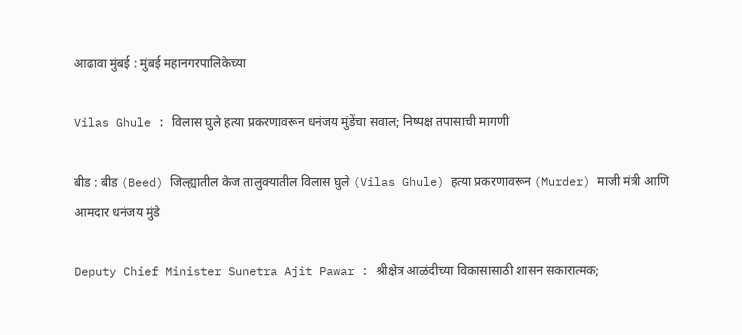आढावा मुंबई : मुंबई महानगरपालिकेच्या

Vilas Ghule : विलास घुले हत्या प्रकरणावरून धनंजय मुंडेंचा सवाल; निष्पक्ष तपासाची मागणी

बीड : बीड (Beed) जिल्ह्यातील केज तालुक्यातील विलास घुले (Vilas Ghule) हत्या प्रकरणावरून (Murder) माजी मंत्री आणि आमदार धनंजय मुंडे

Deputy Chief Minister Sunetra Ajit Pawar : श्रीक्षेत्र आळंदीच्या विकासासाठी शासन सकारात्मक;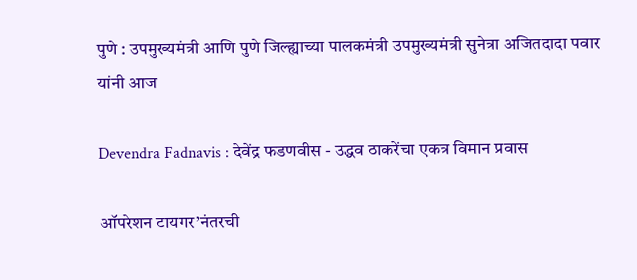पुणे : उपमुख्यमंत्री आणि पुणे जिल्ह्याच्या पालकमंत्री उपमुख्यमंत्री सुनेत्रा अजितदादा पवार यांनी आज

Devendra Fadnavis : देवेंद्र फडणवीस - उद्धव ठाकरेंचा एकत्र विमान प्रवास

ऑपरेशन टायगर’नंतरची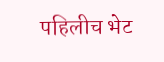पहिलीच भेट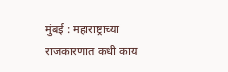मुंबई : महाराष्ट्राच्या राजकारणात कधी काय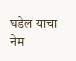घडेल याचा नेम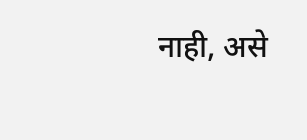नाही, असे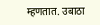म्हणतात. उबाठा